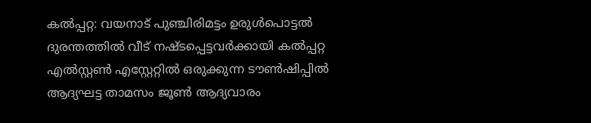കൽപ്പറ്റ: വയനാട് പുഞ്ചിരിമട്ടം ഉരുൾപൊട്ടൽ ദുരന്തത്തിൽ വീട് നഷ്ടപ്പെട്ടവർക്കായി കൽപ്പറ്റ എൽസ്റ്റൺ എസ്റ്റേറ്റിൽ ഒരുക്കുന്ന ടൗൺഷിപ്പിൽ ആദ്യഘട്ട താമസം ജൂൺ ആദ്യവാരം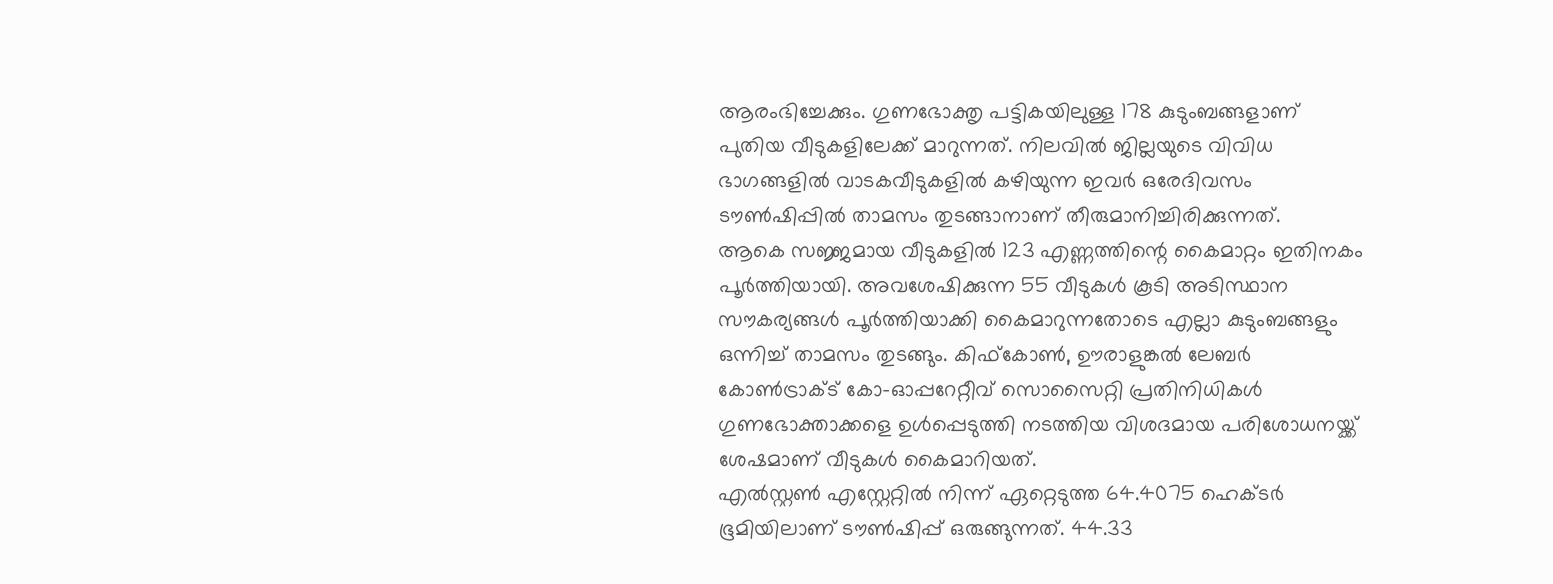ആരംഭിച്ചേക്കും. ഗുണഭോക്തൃ പട്ടികയിലുള്ള 178 കുടുംബങ്ങളാണ് പുതിയ വീടുകളിലേക്ക് മാറുന്നത്. നിലവിൽ ജില്ലയുടെ വിവിധ ഭാഗങ്ങളിൽ വാടകവീടുകളിൽ കഴിയുന്ന ഇവർ ഒരേദിവസം ടൗൺഷിപ്പിൽ താമസം തുടങ്ങാനാണ് തീരുമാനിച്ചിരിക്കുന്നത്.
ആകെ സജ്ജമായ വീടുകളിൽ 123 എണ്ണത്തിന്റെ കൈമാറ്റം ഇതിനകം പൂർത്തിയായി. അവശേഷിക്കുന്ന 55 വീടുകൾ കൂടി അടിസ്ഥാന സൗകര്യങ്ങൾ പൂർത്തിയാക്കി കൈമാറുന്നതോടെ എല്ലാ കുടുംബങ്ങളും ഒന്നിച്ച് താമസം തുടങ്ങും. കിഫ്കോൺ, ഊരാളുങ്കൽ ലേബർ കോൺട്രാക്ട് കോ-ഓപ്പറേറ്റീവ് സൊസൈറ്റി പ്രതിനിധികൾ ഗുണഭോക്താക്കളെ ഉൾപ്പെടുത്തി നടത്തിയ വിശദമായ പരിശോധനയ്ക്ക് ശേഷമാണ് വീടുകൾ കൈമാറിയത്.
എൽസ്റ്റൺ എസ്റ്റേറ്റിൽ നിന്ന് ഏറ്റെടുത്ത 64.4075 ഹെക്ടർ ഭൂമിയിലാണ് ടൗൺഷിപ്പ് ഒരുങ്ങുന്നത്. 44.33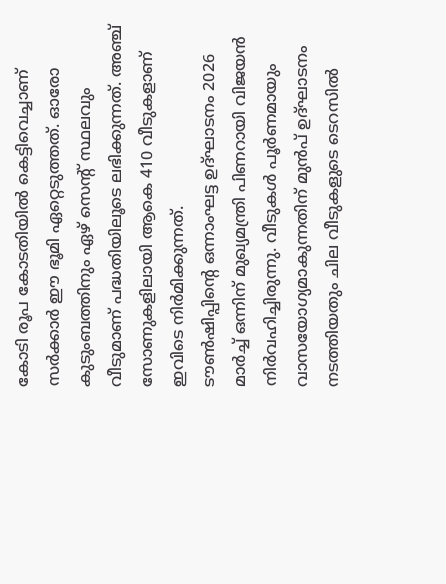കോടി രൂപ കോടതിയിൽ കെട്ടിവെച്ചാണ് സർക്കാർ ഈ ഭൂമി ഏറ്റെടുത്തത്. ഓരോ കുടുംബത്തിനും ഏഴ് സെന്റ് സ്ഥലവും വീടുമാണ് പദ്ധതിയിലൂടെ ലഭിക്കുന്നത്. അഞ്ച് സോണുകളിലായി ആകെ 410 വീടുകളാണ് ഇവിടെ നിർമിക്കുന്നത്.
ടൗൺഷിപ്പിന്റെ ഒന്നാംഘട്ട ഉദ്ഘാടനം 2026 മാർച്ച് ഒന്നിന് മുഖ്യമന്ത്രി പിണറായി വിജയൻ നിർവഹിച്ചിരുന്നു. വീടുകൾ പൂർണമായും വാസയോഗ്യമാകുന്നതിന് മുൻപ് ഉദ്ഘാടനം നടത്തിയതും ചില വീടുകളുടെ ടെറസിൽ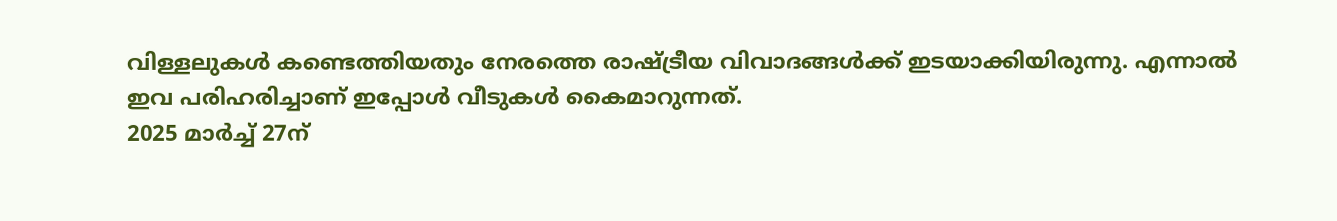വിള്ളലുകൾ കണ്ടെത്തിയതും നേരത്തെ രാഷ്ട്രീയ വിവാദങ്ങൾക്ക് ഇടയാക്കിയിരുന്നു. എന്നാൽ ഇവ പരിഹരിച്ചാണ് ഇപ്പോൾ വീടുകൾ കൈമാറുന്നത്.
2025 മാർച്ച് 27ന്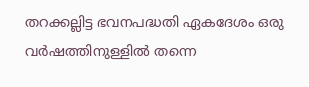തറക്കല്ലിട്ട ഭവനപദ്ധതി ഏകദേശം ഒരു വർഷത്തിനുള്ളിൽ തന്നെ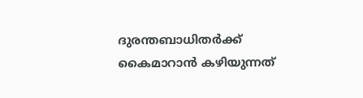ദുരന്തബാധിതർക്ക് കൈമാറാൻ കഴിയുന്നത്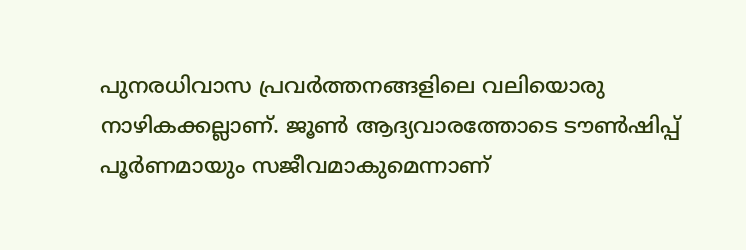പുനരധിവാസ പ്രവർത്തനങ്ങളിലെ വലിയൊരു നാഴികക്കല്ലാണ്. ജൂൺ ആദ്യവാരത്തോടെ ടൗൺഷിപ്പ് പൂർണമായും സജീവമാകുമെന്നാണ്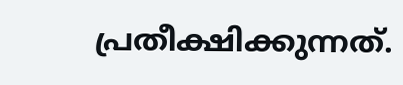പ്രതീക്ഷിക്കുന്നത്.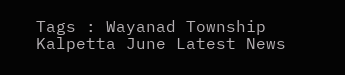Tags : Wayanad Township Kalpetta June Latest News